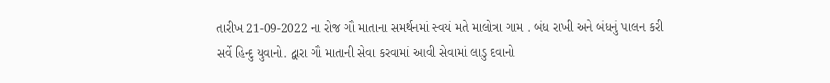તારીખ 21-09-2022 ના રોજ ગૌ માતાના સમર્થનમાં સ્વયં મતે માલોત્રા ગામ . બંધ રાખી અને બંધનું પાલન કરી સર્વે હિન્દુ યુવાનો. દ્વારા ગૌ માતાની સેવા કરવામાં આવી સેવામાં લાડુ દવાનો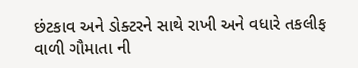છંટકાવ અને ડોક્ટરને સાથે રાખી અને વધારે તકલીફ વાળી ગૌમાતા ની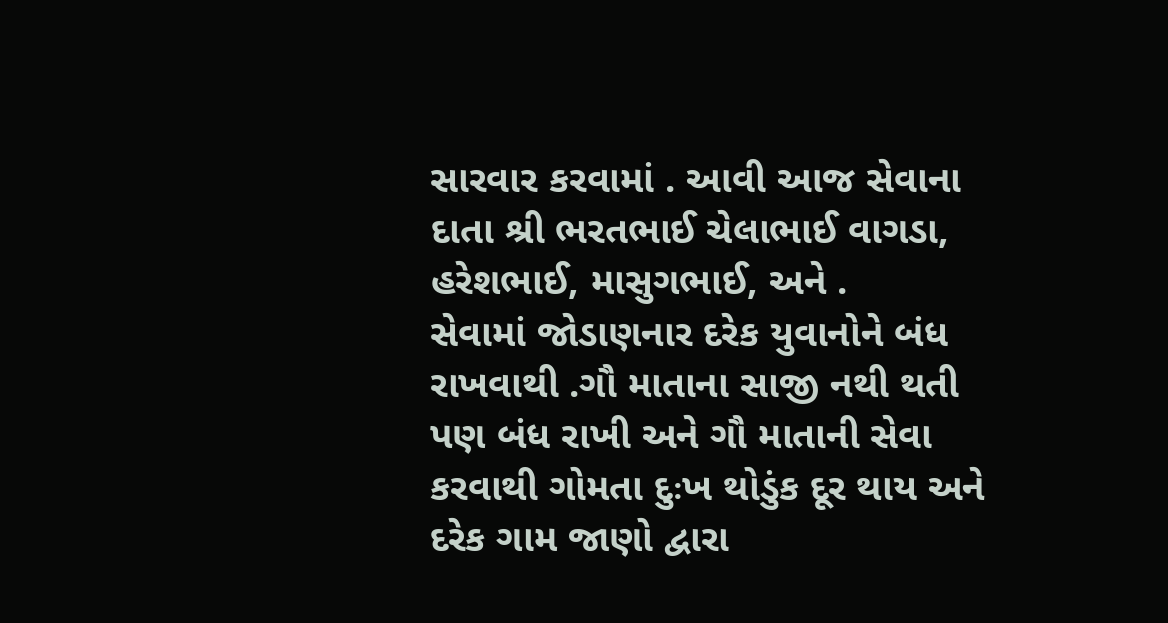સારવાર કરવામાં . આવી આજ સેવાના દાતા શ્રી ભરતભાઈ ચેલાભાઈ વાગડા, હરેશભાઈ, માસુગભાઈ, અને .
સેવામાં જોડાણનાર દરેક યુવાનોને બંધ રાખવાથી .ગૌ માતાના સાજી નથી થતી પણ બંધ રાખી અને ગૌ માતાની સેવા કરવાથી ગોમતા દુઃખ થોડુંક દૂર થાય અને દરેક ગામ જાણો દ્વારા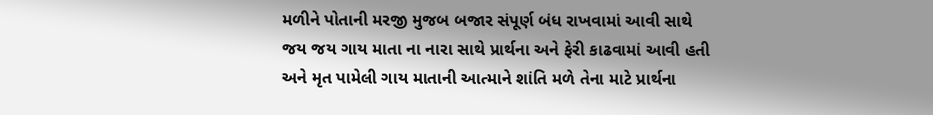મળીને પોતાની મરજી મુજબ બજાર સંપૂર્ણ બંધ રાખવામાં આવી સાથે જય જય ગાય માતા ના નારા સાથે પ્રાર્થના અને ફેરી કાઢવામાં આવી હતી અને મૃત પામેલી ગાય માતાની આત્માને શાંતિ મળે તેના માટે પ્રાર્થના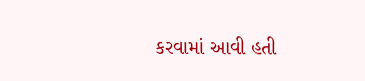કરવામાં આવી હતી